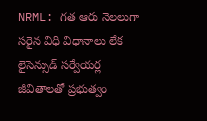NRML: గత ఆరు నెలలుగా సరైన విధి విధానాలు లేక లైసెన్సుడ్ సర్వేయర్ల జీవితాలతో ప్రభుత్వం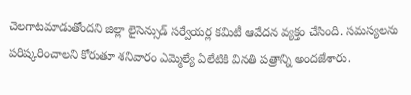చెలగాటమాడుతోందని జిల్లా లైసెన్సుడ్ సర్వేయర్ల కమిటీ ఆవేదన వ్యక్తం చేసింది. సమస్యలను పరిష్కరించాలని కోరుతూ శనివారం ఎమ్మెల్యే ఏలేటికి వినతి పత్రాన్ని అందజేశారు.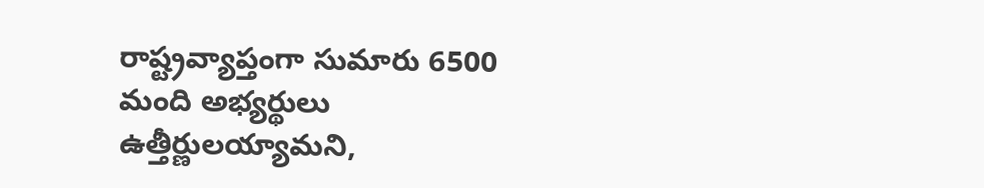రాష్ట్రవ్యాప్తంగా సుమారు 6500 మంది అభ్యర్థులు ఉత్తీర్ణులయ్యామని,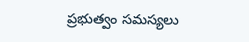ప్రభుత్వం సమస్యలు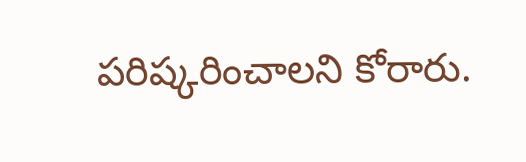పరిష్కరించాలని కోరారు.